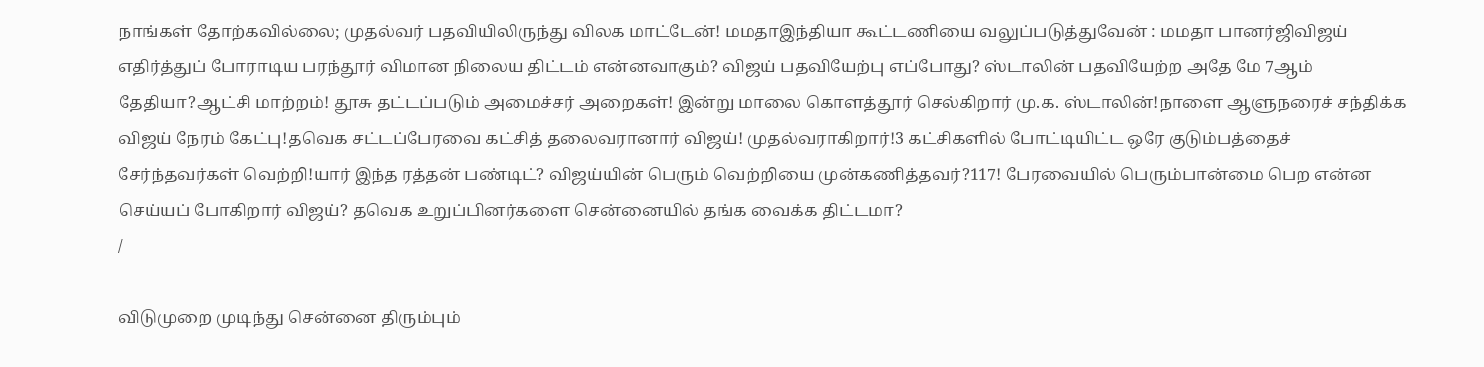நாங்கள் தோற்கவில்லை; முதல்வர் பதவியிலிருந்து விலக மாட்டேன்! மமதாஇந்தியா கூட்டணியை வலுப்படுத்துவேன் : மமதா பானர்ஜிவிஜய் எதிர்த்துப் போராடிய பரந்தூர் விமான நிலைய திட்டம் என்னவாகும்? விஜய் பதவியேற்பு எப்போது? ஸ்டாலின் பதவியேற்ற அதே மே 7ஆம் தேதியா?ஆட்சி மாற்றம்! தூசு தட்டப்படும் அமைச்சர் அறைகள்! இன்று மாலை கொளத்தூர் செல்கிறார் மு.க. ஸ்டாலின்!நாளை ஆளுநரைச் சந்திக்க விஜய் நேரம் கேட்பு!தவெக சட்டப்பேரவை கட்சித் தலைவரானார் விஜய்! முதல்வராகிறார்!3 கட்சிகளில் போட்டியிட்ட ஒரே குடும்பத்தைச் சேர்ந்தவர்கள் வெற்றி!யார் இந்த ரத்தன் பண்டிட்? விஜய்யின் பெரும் வெற்றியை முன்கணித்தவர்?117! பேரவையில் பெரும்பான்மை பெற என்ன செய்யப் போகிறார் விஜய்? தவெக உறுப்பினர்களை சென்னையில் தங்க வைக்க திட்டமா?
/

விடுமுறை முடிந்து சென்னை திரும்பும்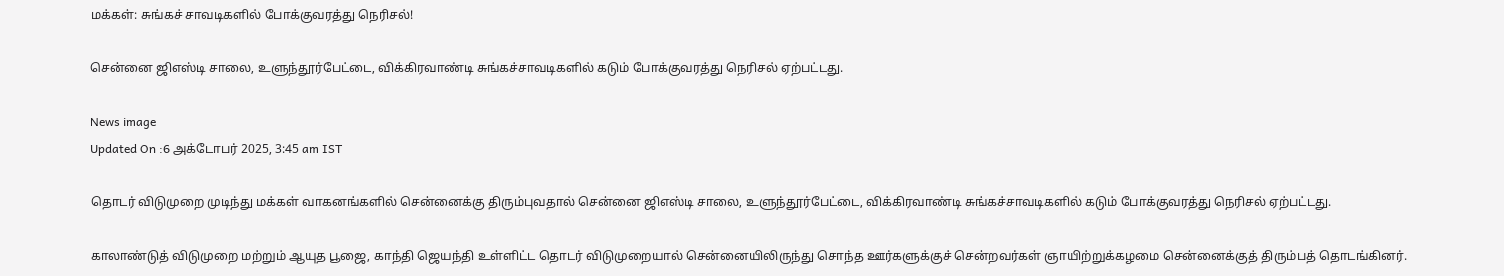மக்கள்: சுங்கச் சாவடிகளில் போக்குவரத்து நெரிசல்!

சென்னை ஜிஎஸ்டி சாலை, உளுந்தூர்பேட்டை, விக்கிரவாண்டி சுங்கச்சாவடிகளில் கடும் போக்குவரத்து நெரிசல் ஏற்பட்டது.

News image
Updated On :6 அக்டோபர் 2025, 3:45 am IST

தொடர் விடுமுறை முடிந்து மக்கள் வாகனங்களில் சென்னைக்கு திரும்புவதால் சென்னை ஜிஎஸ்டி சாலை, உளுந்தூர்பேட்டை, விக்கிரவாண்டி சுங்கச்சாவடிகளில் கடும் போக்குவரத்து நெரிசல் ஏற்பட்டது.

காலாண்டுத் விடுமுறை மற்றும் ஆயுத பூஜை, காந்தி ஜெயந்தி உள்ளிட்ட தொடர் விடுமுறையால் சென்னையிலிருந்து சொந்த ஊர்களுக்குச் சென்றவர்கள் ஞாயிற்றுக்கழமை சென்னைக்குத் திரும்பத் தொடங்கினர்.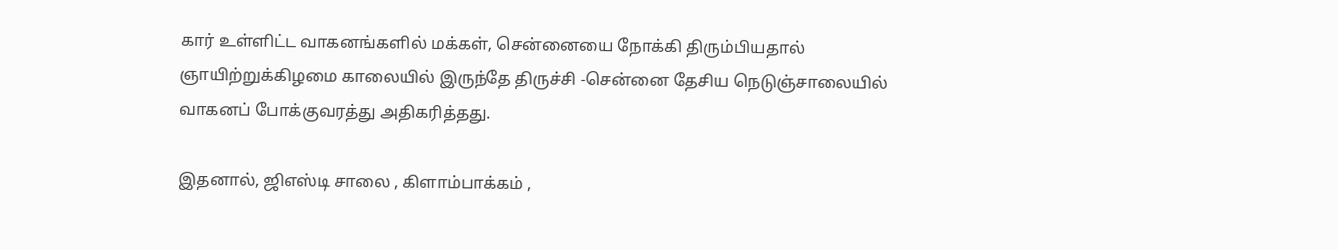கார் உள்ளிட்ட வாகனங்களில் மக்கள், சென்னையை நோக்கி திரும்பியதால் ஞாயிற்றுக்கிழமை காலையில் இருந்தே திருச்சி -சென்னை தேசிய நெடுஞ்சாலையில் வாகனப் போக்குவரத்து அதிகரித்தது.

இதனால், ஜிஎஸ்டி சாலை , கிளாம்பாக்கம் ,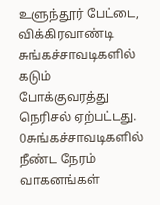உளுந்தூர் பேட்டை, விக்கிரவாண்டி சுங்கச்சாவடிகளில் கடும் போக்குவரத்து நெரிசல் ஏற்பட்டது. 0சுங்கச்சாவடிகளில் நீண்ட நேரம் வாகனங்கள்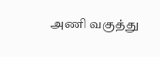அணி வகுத்து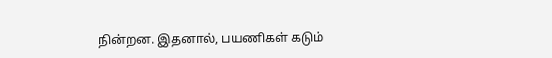நின்றன. இதனால், பயணிகள் கடும்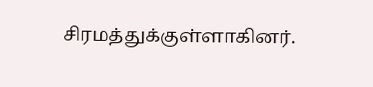சிரமத்துக்குள்ளாகினர்.